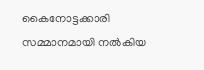കൈനോട്ടക്കാരി സമ്മാനമായി നൽകിയ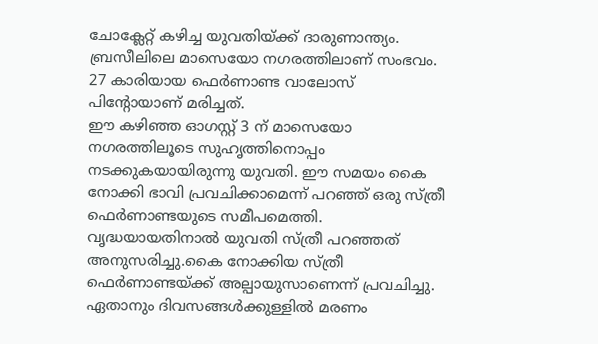ചോക്ലേറ്റ് കഴിച്ച യുവതിയ്ക്ക് ദാരുണാന്ത്യം. ബ്രസീലിലെ മാസെയോ നഗരത്തിലാണ് സംഭവം. 27 കാരിയായ ഫെർണാണ്ട വാലോസ് പിന്റോയാണ് മരിച്ചത്.
ഈ കഴിഞ്ഞ ഓഗസ്റ്റ് 3 ന് മാസെയോ നഗരത്തിലൂടെ സുഹൃത്തിനൊപ്പം നടക്കുകയായിരുന്നു യുവതി. ഈ സമയം കൈ നോക്കി ഭാവി പ്രവചിക്കാമെന്ന് പറഞ്ഞ് ഒരു സ്ത്രീ ഫെർണാണ്ടയുടെ സമീപമെത്തി. വൃദ്ധയായതിനാൽ യുവതി സ്ത്രീ പറഞ്ഞത് അനുസരിച്ചു.കൈ നോക്കിയ സ്ത്രീ ഫെർണാണ്ടയ്ക്ക് അല്പായുസാണെന്ന് പ്രവചിച്ചു. ഏതാനും ദിവസങ്ങൾക്കുള്ളിൽ മരണം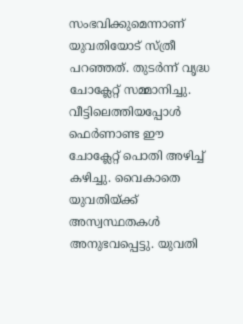സംഭവിക്കുമെന്നാണ് യുവതിയോട് സ്ത്രീ പറഞ്ഞത്. തുടർന്ന് വൃദ്ധ ചോക്ലേറ്റ് സമ്മാനിച്ചു.
വീട്ടിലെത്തിയപ്പോൾ ഫെർണാണ്ട ഈ ചോക്ലേറ്റ് പൊതി അഴിച്ച് കഴിച്ചു. വൈകാതെ യുവതിയ്ക്ക് അസ്വസ്ഥതകൾ അനുഭവപ്പെട്ടു. യുവതി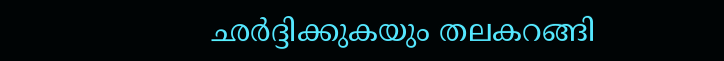ഛർദ്ദിക്കുകയും തലകറങ്ങി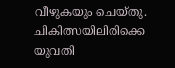വീഴുകയും ചെയ്തു. ചികിത്സയിലിരിക്കെ യുവതി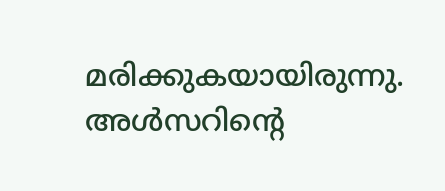മരിക്കുകയായിരുന്നു. അൾസറിന്റെ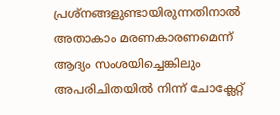പ്രശ്നങ്ങളുണ്ടായിരുന്നതിനാൽ അതാകാം മരണകാരണമെന്ന് ആദ്യം സംശയിച്ചെങ്കിലും അപരിചിതയിൽ നിന്ന് ചോക്ലേറ്റ്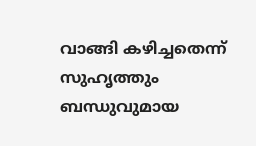വാങ്ങി കഴിച്ചതെന്ന് സുഹൃത്തും ബന്ധുവുമായ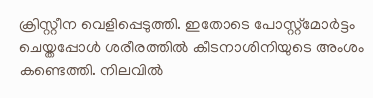ക്രിസ്റ്റീന വെളിപ്പെടുത്തി. ഇതോടെ പോസ്റ്റ്മോർട്ടം ചെയ്തപ്പോൾ ശരീരത്തിൽ കീടനാശിനിയുടെ അംശം കണ്ടെത്തി. നിലവിൽ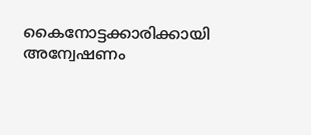കൈനോട്ടക്കാരിക്കായി അന്വേഷണം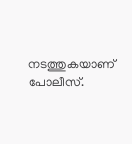നടത്തുകയാണ് പോലീസ്.